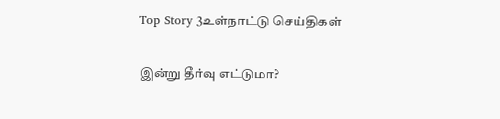Top Story 3உள்நாட்டு செய்திகள்

இன்று தீர்வு எட்டுமா?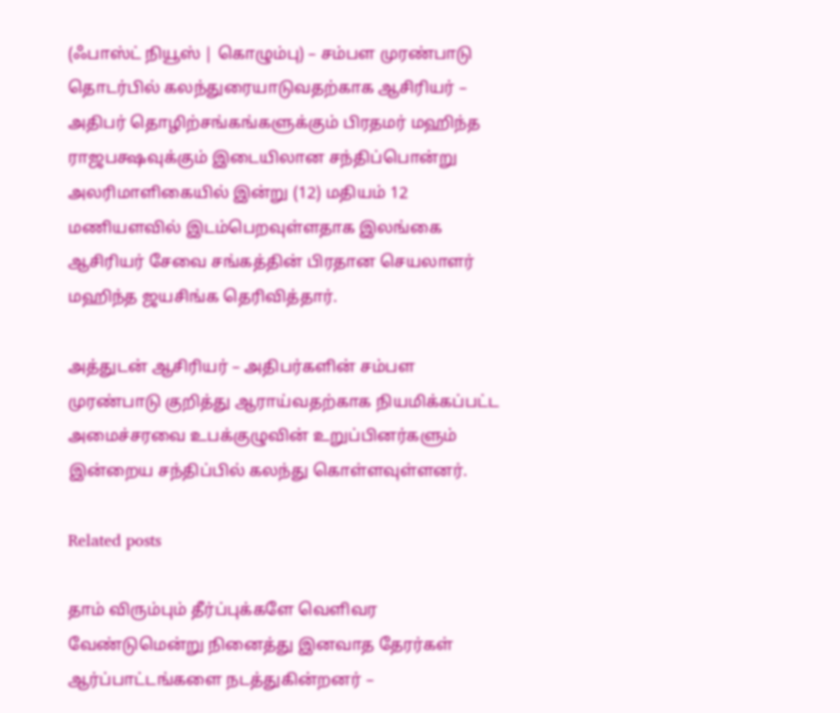(ஃபாஸ்ட் நியூஸ் | கொழும்பு) – சம்பள முரண்பாடு தொடர்பில் கலந்துரையாடுவதற்காக ஆசிரியர் – அதிபர் தொழிற்சங்கங்களுக்கும் பிரதமர் மஹிந்த ராஜபக்ஷவுக்கும் இடையிலான சந்திப்பொன்று அலரிமாளிகையில் இன்று (12) மதியம் 12 மணியளவில் இடம்பெறவுள்ளதாக இலங்கை ஆசிரியர் சேவை சங்கத்தின் பிரதான செயலாளர் மஹிந்த ஜயசிங்க தெரிவித்தார்.

அத்துடன் ஆசிரியர் – அதிபர்களின் சம்பள முரண்பாடு குறித்து ஆராய்வதற்காக நியமிக்கப்பட்ட அமைச்சரவை உபக்குழுவின் உறுப்பினர்களும் இன்றைய சந்திப்பில் கலந்து கொள்ளவுள்ளனர்.

Related posts

தாம் விரும்பும் தீர்ப்புக்களே வெளிவர வேண்டுமென்று நினைத்து இனவாத தேரர்கள் ஆர்ப்பாட்டங்களை நடத்துகின்றனர் –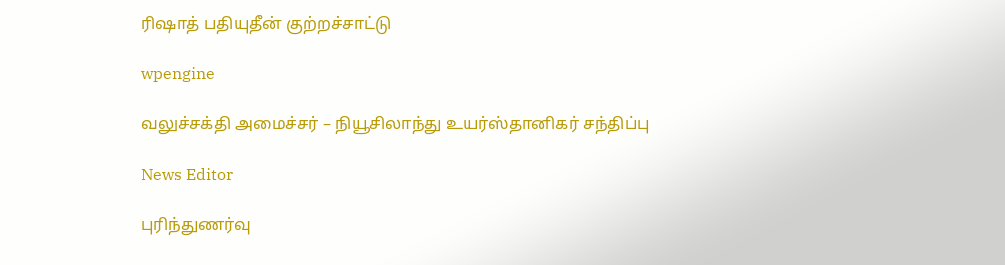ரிஷாத் பதியுதீன் குற்றச்சாட்டு

wpengine

வலுச்சக்தி அமைச்சர் – நியூசிலாந்து உயர்ஸ்தானிகர் சந்திப்பு

News Editor

புரிந்துணர்வு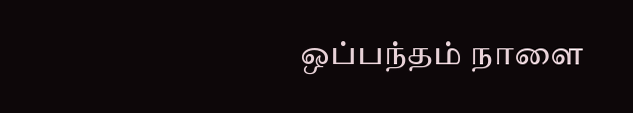ஒப்பந்தம் நாளை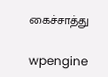கைச்சாத்து

wpengine